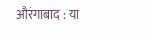औरंगाबाद : या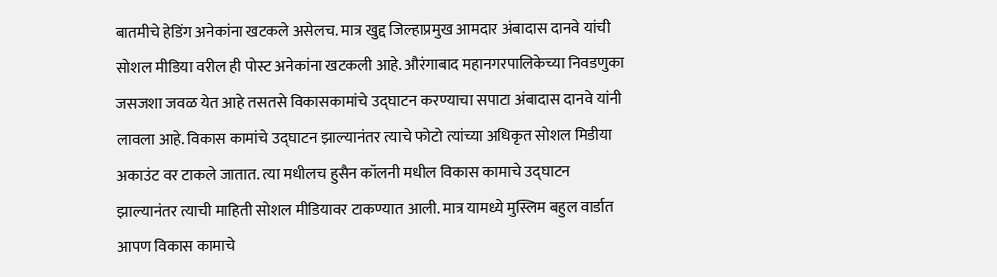बातमीचे हेडिंग अनेकांना खटकले असेलच. मात्र खुद्द जिल्हाप्रमुख आमदार अंबादास दानवे यांची सोशल मीडिया वरील ही पोस्ट अनेकांना खटकली आहे. औरंगाबाद महानगरपालिकेच्या निवडणुका जसजशा जवळ येत आहे तसतसे विकासकामांचे उद्घाटन करण्याचा सपाटा अंबादास दानवे यांनी लावला आहे. विकास कामांचे उद्घाटन झाल्यानंतर त्याचे फोटो त्यांच्या अधिकृत सोशल मिडीया अकाउंट वर टाकले जातात. त्या मधीलच हुसैन कॉलनी मधील विकास कामाचे उद्घाटन झाल्यानंतर त्याची माहिती सोशल मीडियावर टाकण्यात आली. मात्र यामध्ये मुस्लिम बहुल वार्डात आपण विकास कामाचे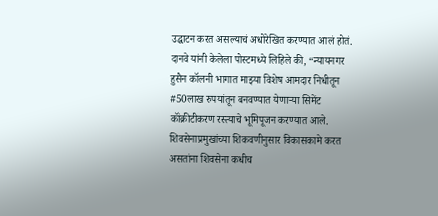उद्घाटन करत असल्याचं अधोरेखित करण्यात आलं होतं.
दानवे यांनी केलेला पोस्टमध्ये लिहिले की, “न्यायनगर हुसैन कॉलनी भागात माझ्या विशेष आमदार निधीतून #50लाख रुपयांतून बनवण्यात येणाऱ्या सिमेंट कॉंक्रीटीकरण रस्त्याचे भूमिपूजन करण्यात आले. शिवसेनाप्रमुखांच्या शिकवणीनुसार विकासकामे करत असतांना शिवसेना कधीच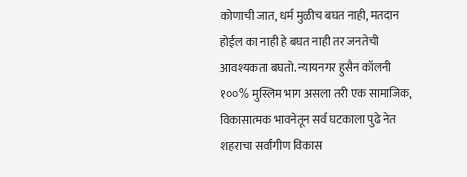कोणाची जात, धर्म मुळीच बघत नाही, मतदान होईल का नाही हे बघत नाही तर जनतेची आवश्यकता बघतो. न्यायनगर हुसैन कॉलनी १००% मुस्लिम भाग असला तरी एक सामाजिक, विकासात्मक भावनेतून सर्व घटकाला पुढे नेत शहराचा सर्वांगीण विकास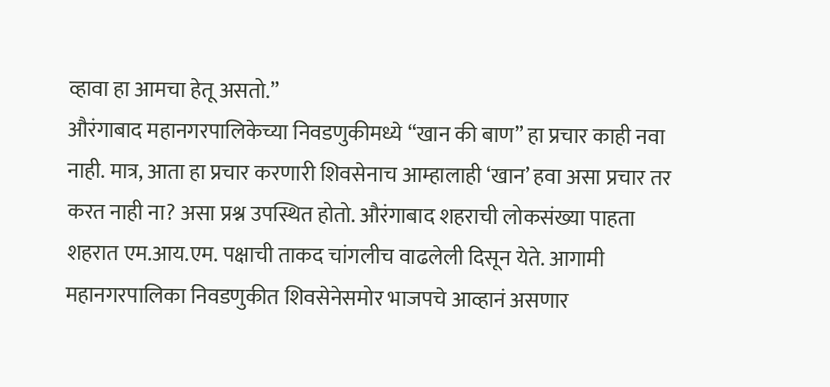व्हावा हा आमचा हेतू असतो.”
औरंगाबाद महानगरपालिकेच्या निवडणुकीमध्ये “खान की बाण” हा प्रचार काही नवा नाही. मात्र, आता हा प्रचार करणारी शिवसेनाच आम्हालाही ‘खान’ हवा असा प्रचार तर करत नाही ना? असा प्रश्न उपस्थित होतो. औरंगाबाद शहराची लोकसंख्या पाहता शहरात एम.आय.एम. पक्षाची ताकद चांगलीच वाढलेली दिसून येते. आगामी महानगरपालिका निवडणुकीत शिवसेनेसमोर भाजपचे आव्हानं असणार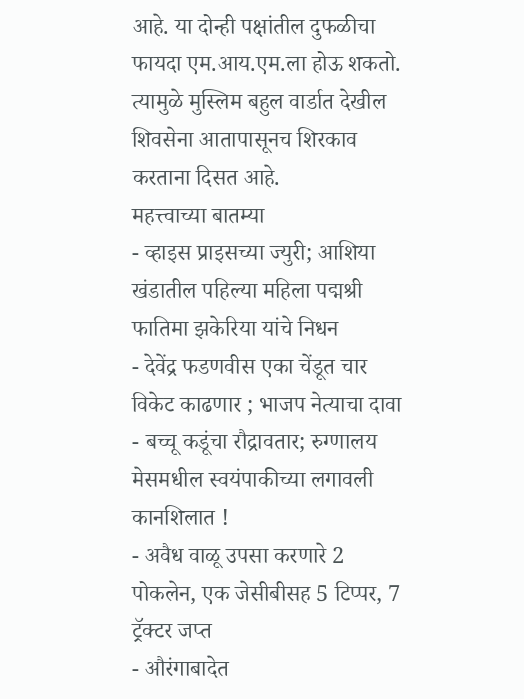आहे. या दोन्ही पक्षांतील दुफळीचा फायदा एम.आय.एम.ला होऊ शकतो. त्यामुळे मुस्लिम बहुल वार्डात देखील शिवसेना आतापासूनच शिरकाव करताना दिसत आहे.
महत्त्वाच्या बातम्या
- व्हाइस प्राइसच्या ज्युरी; आशिया खंडातील पहिल्या महिला पद्मश्री फातिमा झकेरिया यांचे निधन
- देवेंद्र फडणवीस एका चेंडूत चार विकेट काढणार ; भाजप नेत्याचा दावा
- बच्चू कडूंचा रौद्रावतार; रुग्णालय मेसमधील स्वयंपाकीच्या लगावली कानशिलात !
- अवैध वाळू उपसा करणारे 2 पोकलेन, एक जेसीबीसह 5 टिप्पर, 7 ट्रॅक्टर जप्त
- औरंगाबादेत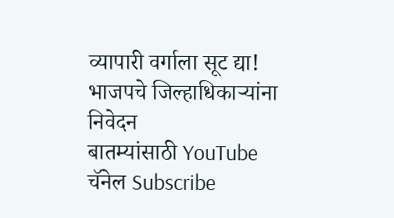व्यापारी वर्गाला सूट द्या! भाजपचे जिल्हाधिकाऱ्यांना निवेदन
बातम्यांसाठी YouTube चॅनेल Subscribe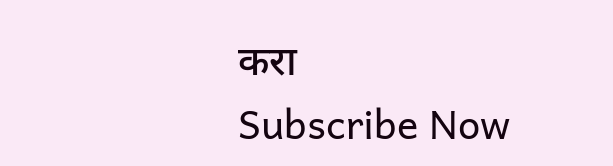करा
Subscribe Now